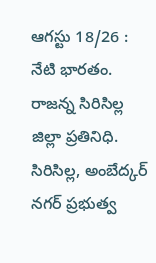ఆగస్టు 18/26 : నేటి భారతం.
రాజన్న సిరిసిల్ల జిల్లా ప్రతినిధి.
సిరిసిల్ల, అంబేద్కర్ నగర్ ప్రభుత్వ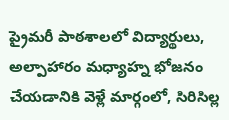ప్రైమరీ పాఠశాలలో విద్యార్థులు, అల్పాహారం మధ్యాహ్న భోజనం చేయడానికి వెళ్లే మార్గంలో, సిరిసిల్ల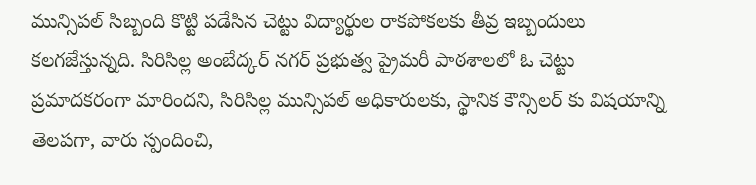మున్సిపల్ సిబ్బంది కొట్టి పడేసిన చెట్టు విద్యార్థుల రాకపోకలకు తీవ్ర ఇబ్బందులు కలగజేస్తున్నది. సిరిసిల్ల అంబేద్కర్ నగర్ ప్రభుత్వ ప్రైమరీ పాఠశాలలో ఓ చెట్టు ప్రమాదకరంగా మారిందని, సిరిసిల్ల మున్సిపల్ అధికారులకు, స్థానిక కౌన్సిలర్ కు విషయాన్ని తెలపగా, వారు స్పందించి,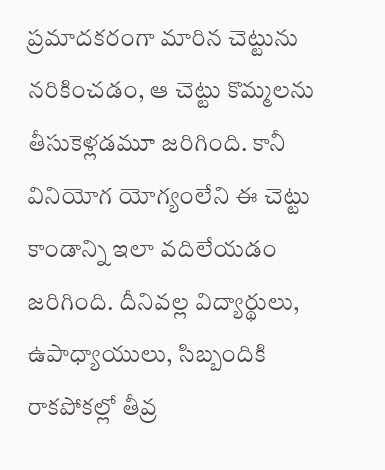ప్రమాదకరంగా మారిన చెట్టును నరికించడం, ఆ చెట్టు కొమ్మలను తీసుకెళ్లడమూ జరిగింది. కానీ వినియోగ యోగ్యంలేని ఈ చెట్టు కాండాన్ని ఇలా వదిలేయడం జరిగింది. దీనివల్ల విద్యార్థులు, ఉపాధ్యాయులు, సిబ్బందికి రాకపోకల్లో తీవ్ర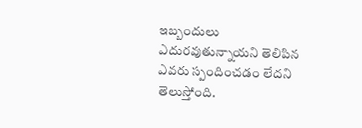ఇబ్బందులు ఎదురవుతున్నాయని తెలిపిన ఎవరు స్పందించడం లేదని తెలుస్తోంది.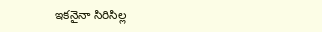ఇకనైనా సిరిసిల్ల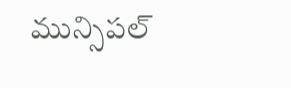మున్సిపల్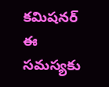కమిషనర్ ఈ సమస్యకు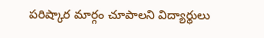పరిష్కార మార్గం చూపాలని విద్యార్థులు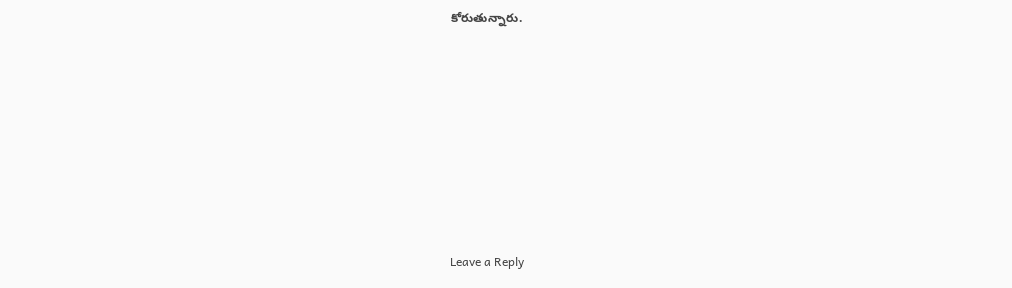కోరుతున్నారు.











Leave a Reply